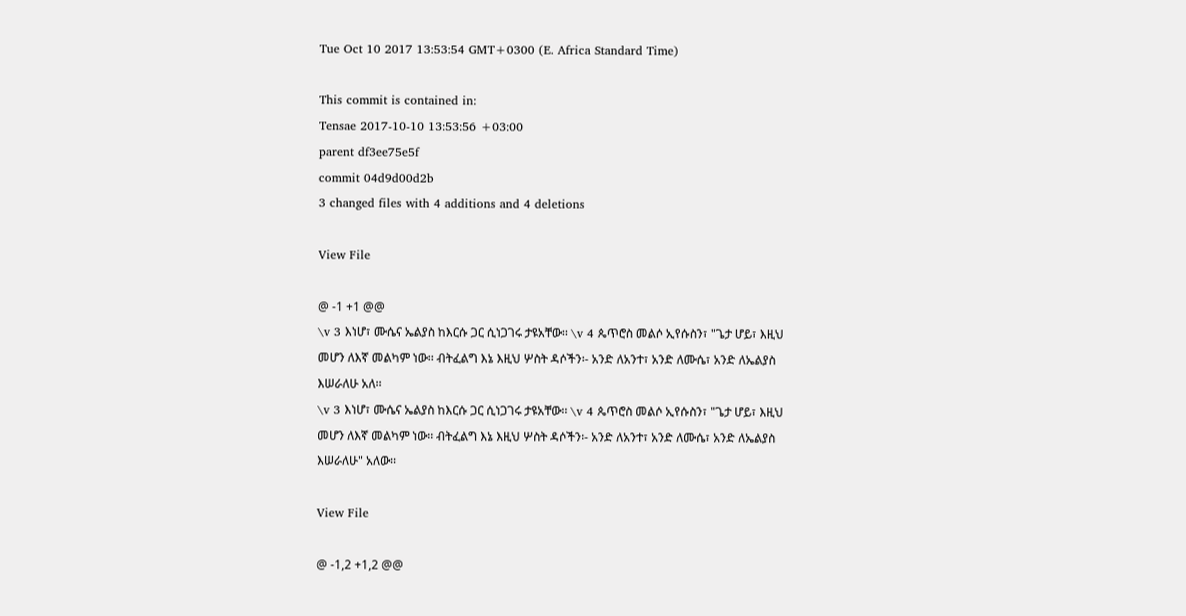Tue Oct 10 2017 13:53:54 GMT+0300 (E. Africa Standard Time)

This commit is contained in:
Tensae 2017-10-10 13:53:56 +03:00
parent df3ee75e5f
commit 04d9d00d2b
3 changed files with 4 additions and 4 deletions

View File

@ -1 +1 @@
\v 3 እነሆ፣ ሙሴና ኤልያስ ከእርሱ ጋር ሲነጋገሩ ታዩአቸው፡፡ \v 4 ጴጥሮስ መልሶ ኢየሱስን፣ "ጌታ ሆይ፣ እዚህ መሆን ለእኛ መልካም ነው፡፡ ብትፈልግ እኔ እዚህ ሦስት ዳሶችን፡- አንድ ለአንተ፣ አንድ ለሙሴ፣ አንድ ለኤልያስ እሠራለሁ አለ፡፡
\v 3 እነሆ፣ ሙሴና ኤልያስ ከእርሱ ጋር ሲነጋገሩ ታዩአቸው፡፡ \v 4 ጴጥሮስ መልሶ ኢየሱስን፣ "ጌታ ሆይ፣ እዚህ መሆን ለእኛ መልካም ነው፡፡ ብትፈልግ እኔ እዚህ ሦስት ዳሶችን፡- አንድ ለአንተ፣ አንድ ለሙሴ፣ አንድ ለኤልያስ እሠራለሁ" አለው፡፡

View File

@ -1,2 +1,2 @@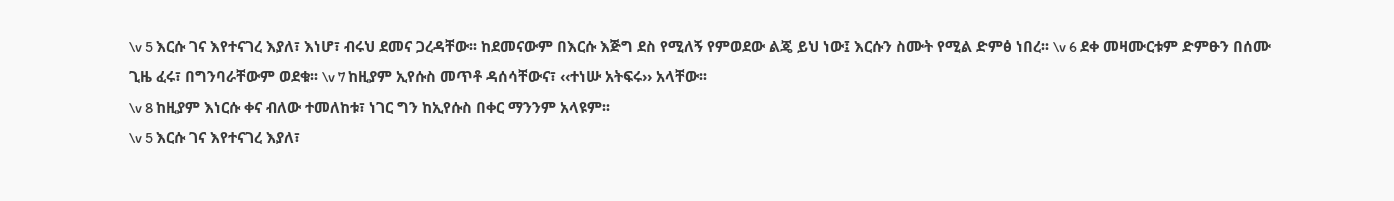\v 5 እርሱ ገና እየተናገረ እያለ፣ እነሆ፣ ብሩህ ደመና ጋረዳቸው፡፡ ከደመናውም በእርሱ እጅግ ደስ የሚለኝ የምወደው ልጄ ይህ ነው፤ እርሱን ስሙት የሚል ድምፅ ነበረ፡፡ \v 6 ደቀ መዛሙርቱም ድምፁን በሰሙ ጊዜ ፈሩ፣ በግንባራቸውም ወደቁ፡፡ \v 7 ከዚያም ኢየሱስ መጥቶ ዳሰሳቸውና፣ ‹‹ተነሡ አትፍሩ›› አላቸው፡፡
\v 8 ከዚያም እነርሱ ቀና ብለው ተመለከቱ፣ ነገር ግን ከኢየሱስ በቀር ማንንም አላዩም፡፡
\v 5 እርሱ ገና እየተናገረ እያለ፣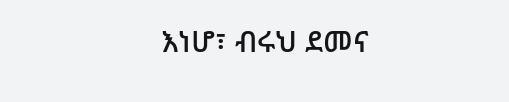እነሆ፣ ብሩህ ደመና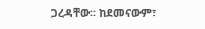ጋረዳቸው፡፡ ከደመናውም፣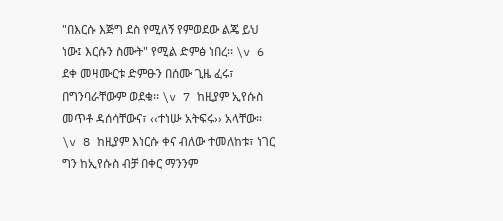"በእርሱ እጅግ ደስ የሚለኝ የምወደው ልጄ ይህ ነው፤ እርሱን ስሙት" የሚል ድምፅ ነበረ፡፡ \v 6 ደቀ መዛሙርቱ ድምፁን በሰሙ ጊዜ ፈሩ፣ በግንባራቸውም ወደቁ፡፡ \v 7 ከዚያም ኢየሱስ መጥቶ ዳሰሳቸውና፣ ‹‹ተነሡ አትፍሩ›› አላቸው፡፡
\v 8 ከዚያም እነርሱ ቀና ብለው ተመለከቱ፣ ነገር ግን ከኢየሱስ ብቻ በቀር ማንንም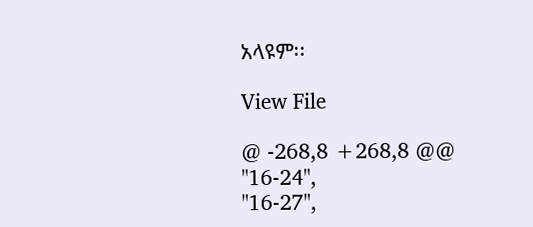አላዩም፡፡

View File

@ -268,8 +268,8 @@
"16-24",
"16-27",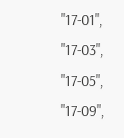"17-01",
"17-03",
"17-05",
"17-09",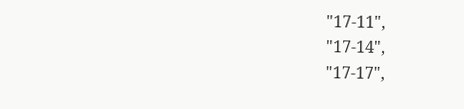"17-11",
"17-14",
"17-17",